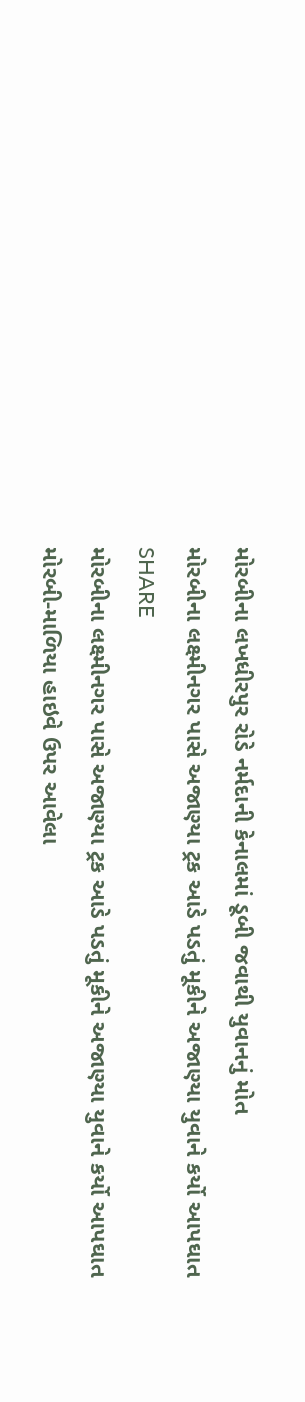મોરબીના લખધીરપુર રોડે નર્મદાની કેનાલમાં ડૂબી જવાથી યુવાનનું મોત
મોરબીના લક્ષ્મીનગર પાસે અજાણ્યા ટ્રક આડે પડતું મૂકીને અજાણ્યા યુવાને કર્યો આપઘાત
SHARE
મોરબીના લક્ષ્મીનગર પાસે અજાણ્યા ટ્રક આડે પડતું મૂકીને અજાણ્યા યુવાને કર્યો આપઘાત
મોરબી-માળિયા હાઇવે ઉપર આવેલા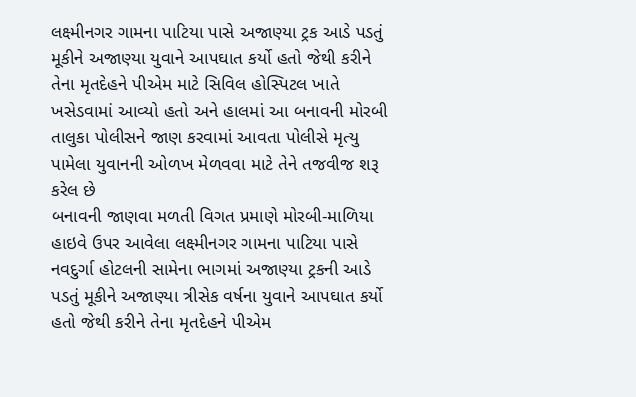લક્ષ્મીનગર ગામના પાટિયા પાસે અજાણ્યા ટ્રક આડે પડતું મૂકીને અજાણ્યા યુવાને આપઘાત કર્યો હતો જેથી કરીને તેના મૃતદેહને પીએમ માટે સિવિલ હોસ્પિટલ ખાતે ખસેડવામાં આવ્યો હતો અને હાલમાં આ બનાવની મોરબી તાલુકા પોલીસને જાણ કરવામાં આવતા પોલીસે મૃત્યુ પામેલા યુવાનની ઓળખ મેળવવા માટે તેને તજવીજ શરૂ કરેલ છે
બનાવની જાણવા મળતી વિગત પ્રમાણે મોરબી-માળિયા હાઇવે ઉપર આવેલા લક્ષ્મીનગર ગામના પાટિયા પાસે નવદુર્ગા હોટલની સામેના ભાગમાં અજાણ્યા ટ્રકની આડે પડતું મૂકીને અજાણ્યા ત્રીસેક વર્ષના યુવાને આપઘાત કર્યો હતો જેથી કરીને તેના મૃતદેહને પીએમ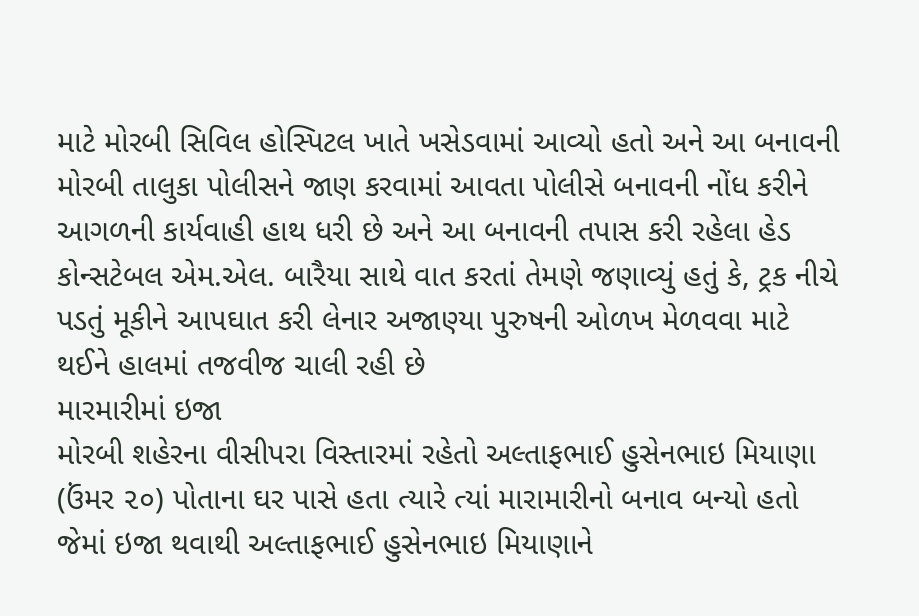માટે મોરબી સિવિલ હોસ્પિટલ ખાતે ખસેડવામાં આવ્યો હતો અને આ બનાવની મોરબી તાલુકા પોલીસને જાણ કરવામાં આવતા પોલીસે બનાવની નોંધ કરીને આગળની કાર્યવાહી હાથ ધરી છે અને આ બનાવની તપાસ કરી રહેલા હેડ કોન્સટેબલ એમ.એલ. બારૈયા સાથે વાત કરતાં તેમણે જણાવ્યું હતું કે, ટ્રક નીચે પડતું મૂકીને આપઘાત કરી લેનાર અજાણ્યા પુરુષની ઓળખ મેળવવા માટે થઈને હાલમાં તજવીજ ચાલી રહી છે
મારમારીમાં ઇજા
મોરબી શહેરના વીસીપરા વિસ્તારમાં રહેતો અલ્તાફભાઈ હુસેનભાઇ મિયાણા (ઉંમર ૨૦) પોતાના ઘર પાસે હતા ત્યારે ત્યાં મારામારીનો બનાવ બન્યો હતો જેમાં ઇજા થવાથી અલ્તાફભાઈ હુસેનભાઇ મિયાણાને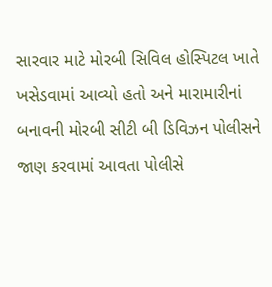સારવાર માટે મોરબી સિવિલ હોસ્પિટલ ખાતે ખસેડવામાં આવ્યો હતો અને મારામારીનાં બનાવની મોરબી સીટી બી ડિવિઝન પોલીસને જાણ કરવામાં આવતા પોલીસે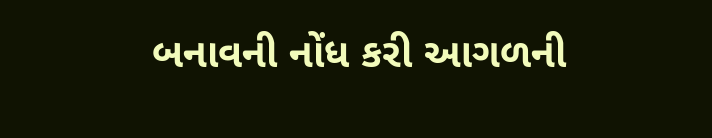બનાવની નોંધ કરી આગળની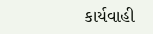કાર્યવાહી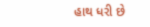હાથ ધરી છે